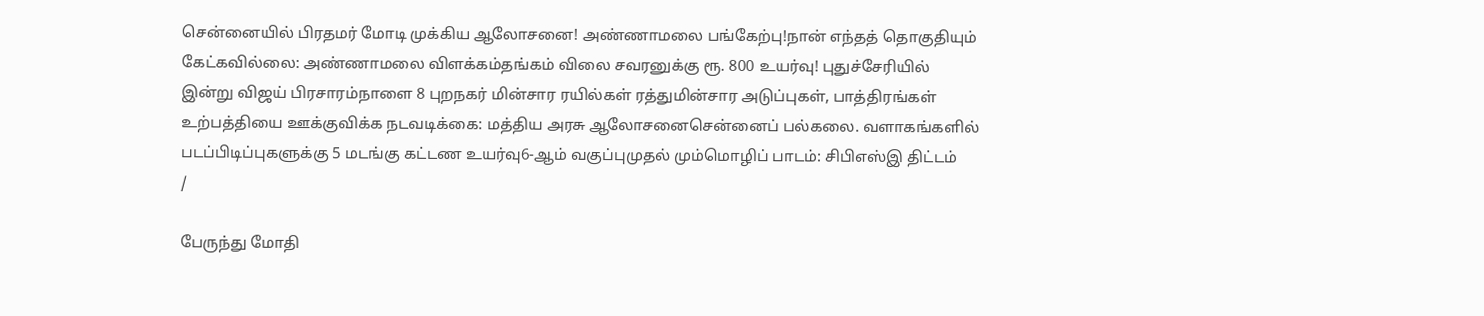சென்னையில் பிரதமர் மோடி முக்கிய ஆலோசனை! அண்ணாமலை பங்கேற்பு!நான் எந்தத் தொகுதியும் கேட்கவில்லை: அண்ணாமலை விளக்கம்தங்கம் விலை சவரனுக்கு ரூ. 800 உயர்வு! புதுச்சேரியில் இன்று விஜய் பிரசாரம்நாளை 8 புறநகர் மின்சார ரயில்கள் ரத்துமின்சார அடுப்புகள், பாத்திரங்கள் உற்பத்தியை ஊக்குவிக்க நடவடிக்கை: மத்திய அரசு ஆலோசனைசென்னைப் பல்கலை. வளாகங்களில் படப்பிடிப்புகளுக்கு 5 மடங்கு கட்டண உயர்வு6-ஆம் வகுப்புமுதல் மும்மொழிப் பாடம்: சிபிஎஸ்இ திட்டம்
/

பேருந்து மோதி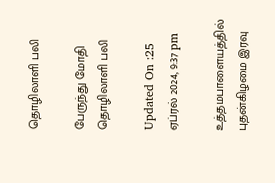தொழிலாளி பலி

பேருந்து மோதி தொழிலாளி பலி

Updated On :25 ஏப்ரல் 2024, 9:37 pm

உத்தமபாளையத்தில் புதன்கிழமை இரவு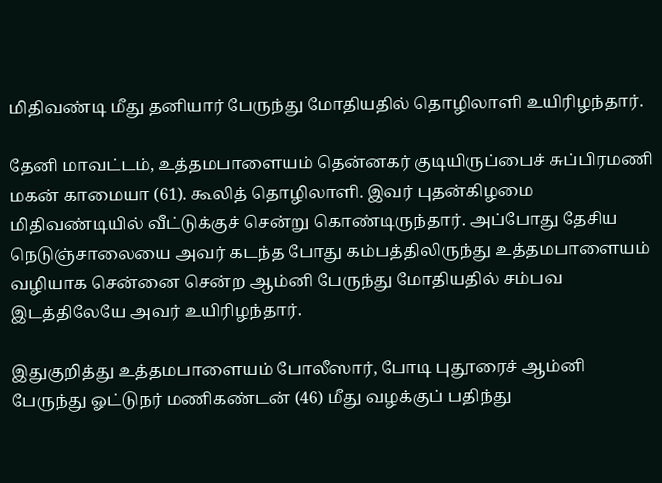மிதிவண்டி மீது தனியார் பேருந்து மோதியதில் தொழிலாளி உயிரிழந்தார்.

தேனி மாவட்டம், உத்தமபாளையம் தென்னகர் குடியிருப்பைச் சுப்பிரமணி மகன் காமையா (61). கூலித் தொழிலாளி. இவர் புதன்கிழமை மிதிவண்டியில் வீட்டுக்குச் சென்று கொண்டிருந்தார். அப்போது தேசிய நெடுஞ்சாலையை அவர் கடந்த போது கம்பத்திலிருந்து உத்தமபாளையம் வழியாக சென்னை சென்ற ஆம்னி பேருந்து மோதியதில் சம்பவ இடத்திலேயே அவர் உயிரிழந்தார்.

இதுகுறித்து உத்தமபாளையம் போலீஸார், போடி புதூரைச் ஆம்னி பேருந்து ஓட்டுநர் மணிகண்டன் (46) மீது வழக்குப் பதிந்து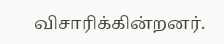விசாரிக்கின்றனர்.